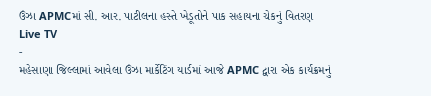ઉંઝા APMCમાં સી. આર. પાટીલના હસ્તે ખેડૂતોને પાક સહાયના ચેકનું વિતરણ
Live TV
-
મહેસાણા જિલ્લામાં આવેલા ઉંઝા માર્કેટિંગ યાર્ડમાં આજે APMC દ્વારા એક કાર્યક્રમનું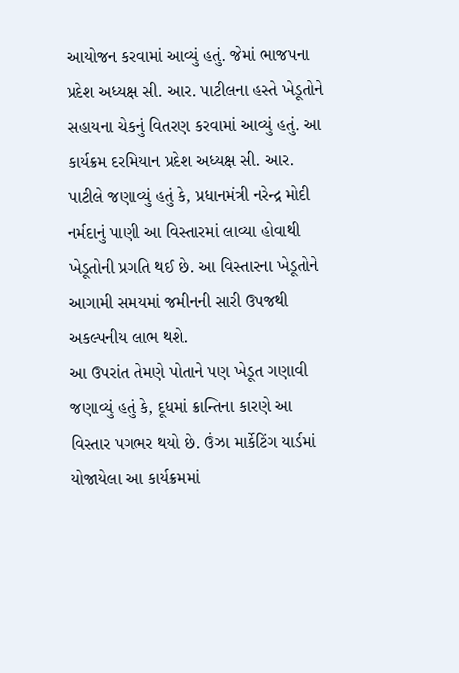આયોજન કરવામાં આવ્યું હતું. જેમાં ભાજપના પ્રદેશ અધ્યક્ષ સી. આર. પાટીલના હસ્તે ખેડૂતોને સહાયના ચેકનું વિતરણ કરવામાં આવ્યું હતું. આ કાર્યક્રમ દરમિયાન પ્રદેશ અધ્યક્ષ સી. આર. પાટીલે જણાવ્યું હતું કે, પ્રધાનમંત્રી નરેન્દ્ર મોદી નર્મદાનું પાણી આ વિસ્તારમાં લાવ્યા હોવાથી ખેડૂતોની પ્રગતિ થઈ છે. આ વિસ્તારના ખેડૂતોને આગામી સમયમાં જમીનની સારી ઉપજથી અકલ્પનીય લાભ થશે.
આ ઉપરાંત તેમણે પોતાને પણ ખેડૂત ગણાવી જણાવ્યું હતું કે, દૂધમાં ક્રાન્તિના કારણે આ વિસ્તાર પગભર થયો છે. ઉંઝા માર્કેટિંગ યાર્ડમાં યોજાયેલા આ કાર્યક્રમમાં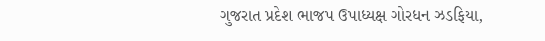ગુજરાત પ્રદેશ ભાજપ ઉપાધ્યક્ષ ગોરધન ઝડફિયા,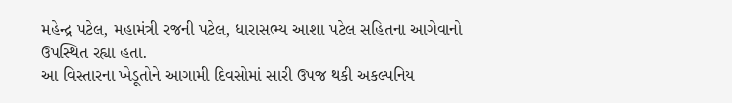મહેન્દ્ર પટેલ, મહામંત્રી રજની પટેલ, ધારાસભ્ય આશા પટેલ સહિતના આગેવાનો ઉપસ્થિત રહ્યા હતા.
આ વિસ્તારના ખેડૂતોને આગામી દિવસોમાં સારી ઉપજ થકી અકલ્પનિય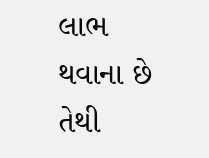લાભ થવાના છે તેથી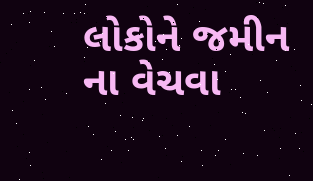લોકોને જમીન ના વેચવા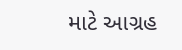માટે આગ્રહ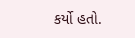કર્યો હતો.